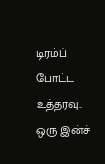டிரம்ப் போட்ட உத்தரவு.. ஒரு இன்ச்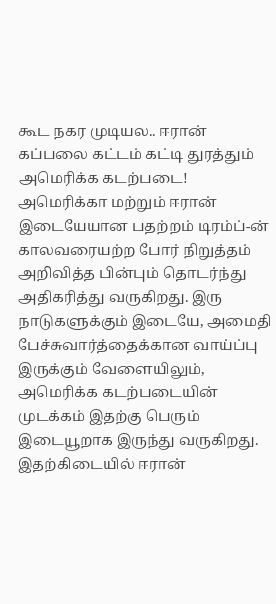கூட நகர முடியல.. ஈரான் கப்பலை கட்டம் கட்டி துரத்தும் அமெரிக்க கடற்படை!
அமெரிக்கா மற்றும் ஈரான் இடையேயான பதற்றம் டிரம்ப்-ன் காலவரையற்ற போர் நிறுத்தம் அறிவித்த பின்பும் தொடர்ந்து அதிகரித்து வருகிறது. இரு நாடுகளுக்கும் இடையே, அமைதி பேச்சுவார்த்தைக்கான வாய்ப்பு இருக்கும் வேளையிலும், அமெரிக்க கடற்படையின் முடக்கம் இதற்கு பெரும் இடையூறாக இருந்து வருகிறது.
இதற்கிடையில் ஈரான்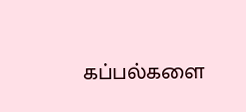கப்பல்களை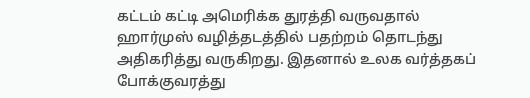கட்டம் கட்டி அமெரிக்க துரத்தி வருவதால் ஹார்முஸ் வழித்தடத்தில் பதற்றம் தொடந்து அதிகரித்து வருகிறது. இதனால் உலக வர்த்தகப் போக்குவரத்து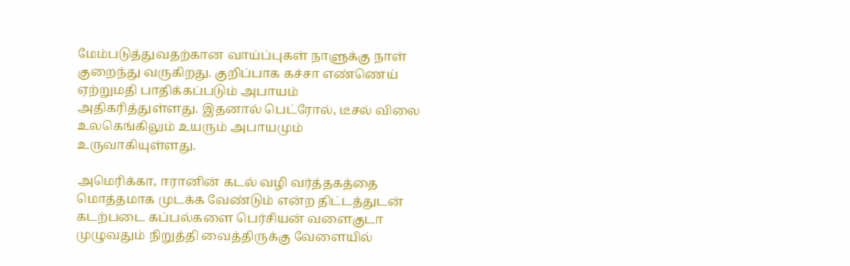மேம்படுத்துவதற்கான வாய்ப்புகள் நாளுக்கு நாள் குறைந்து வருகிறது. குறிப்பாக கச்சா எண்ணெய் ஏற்றுமதி பாதிக்கப்படும் அபாயம் அதிகரித்துள்ளது. இதனால் பெட்ரோல், டீசல் விலை உலகெங்கிலும் உயரும் அபாயமும் உருவாகியுள்ளது.

அமெரிக்கா, ஈரானின் கடல் வழி வர்த்தகத்தை மொத்தமாக முடக்க வேண்டும் என்ற திட்டத்துடன் கடற்படை கப்பல்களை பெர்சியன் வளைகுடா முழுவதும் நிறுத்தி வைத்திருக்கு வேளையில்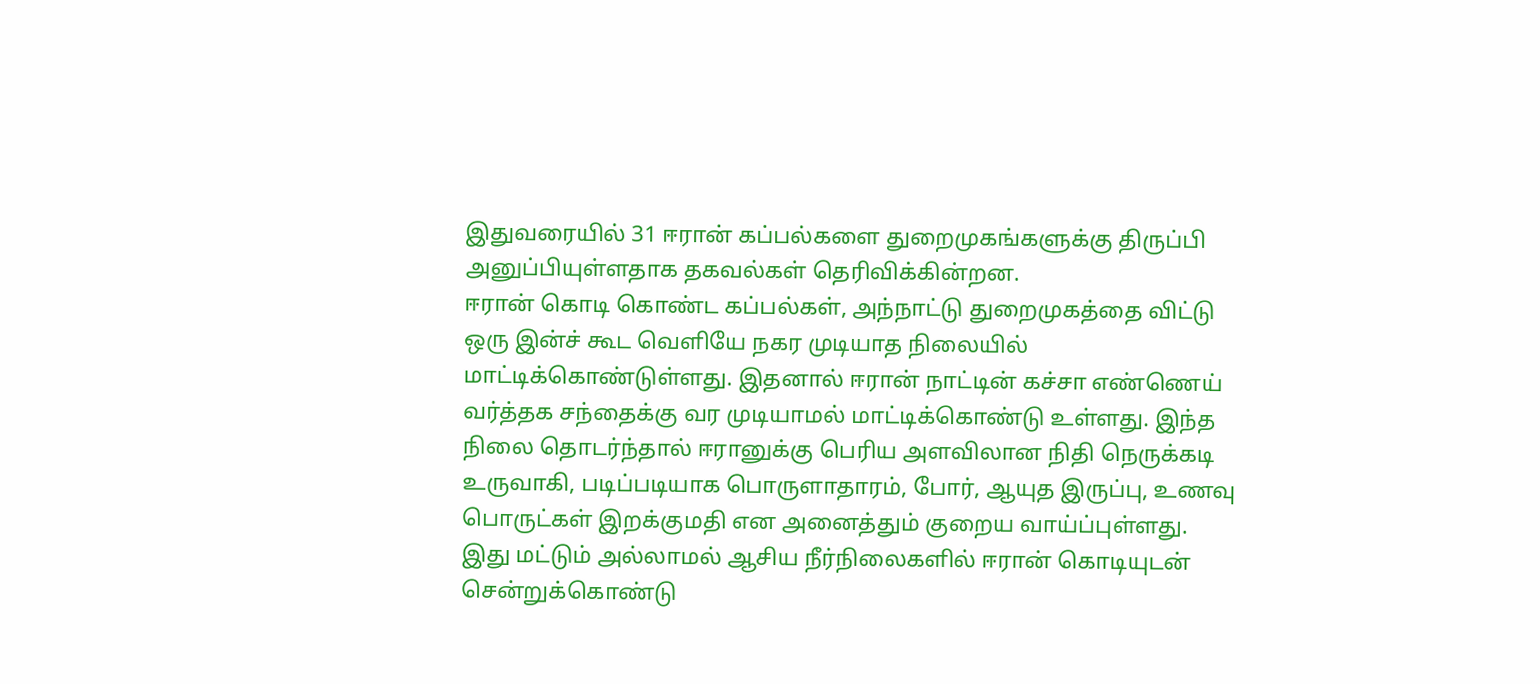இதுவரையில் 31 ஈரான் கப்பல்களை துறைமுகங்களுக்கு திருப்பி அனுப்பியுள்ளதாக தகவல்கள் தெரிவிக்கின்றன.
ஈரான் கொடி கொண்ட கப்பல்கள், அந்நாட்டு துறைமுகத்தை விட்டு ஒரு இன்ச் கூட வெளியே நகர முடியாத நிலையில் மாட்டிக்கொண்டுள்ளது. இதனால் ஈரான் நாட்டின் கச்சா எண்ணெய் வர்த்தக சந்தைக்கு வர முடியாமல் மாட்டிக்கொண்டு உள்ளது. இந்த நிலை தொடர்ந்தால் ஈரானுக்கு பெரிய அளவிலான நிதி நெருக்கடி உருவாகி, படிப்படியாக பொருளாதாரம், போர், ஆயுத இருப்பு, உணவு பொருட்கள் இறக்குமதி என அனைத்தும் குறைய வாய்ப்புள்ளது.
இது மட்டும் அல்லாமல் ஆசிய நீர்நிலைகளில் ஈரான் கொடியுடன் சென்றுக்கொண்டு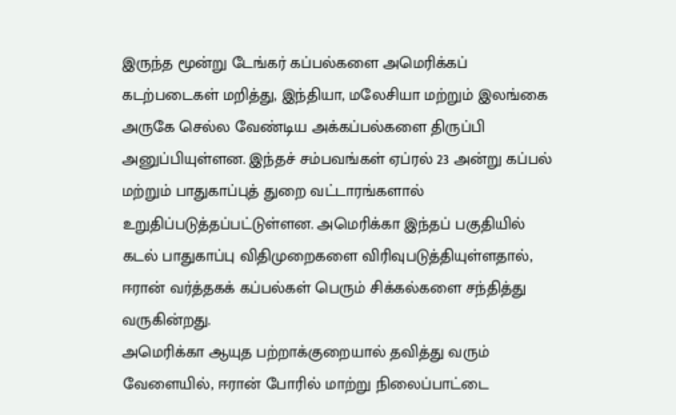இருந்த மூன்று டேங்கர் கப்பல்களை அமெரிக்கப் கடற்படைகள் மறித்து, இந்தியா, மலேசியா மற்றும் இலங்கை அருகே செல்ல வேண்டிய அக்கப்பல்களை திருப்பி அனுப்பியுள்ளன. இந்தச் சம்பவங்கள் ஏப்ரல் 23 அன்று கப்பல் மற்றும் பாதுகாப்புத் துறை வட்டாரங்களால் உறுதிப்படுத்தப்பட்டுள்ளன. அமெரிக்கா இந்தப் பகுதியில் கடல் பாதுகாப்பு விதிமுறைகளை விரிவுபடுத்தியுள்ளதால், ஈரான் வர்த்தகக் கப்பல்கள் பெரும் சிக்கல்களை சந்தித்து வருகின்றது.
அமெரிக்கா ஆயுத பற்றாக்குறையால் தவித்து வரும் வேளையில், ஈரான் போரில் மாற்று நிலைப்பாட்டை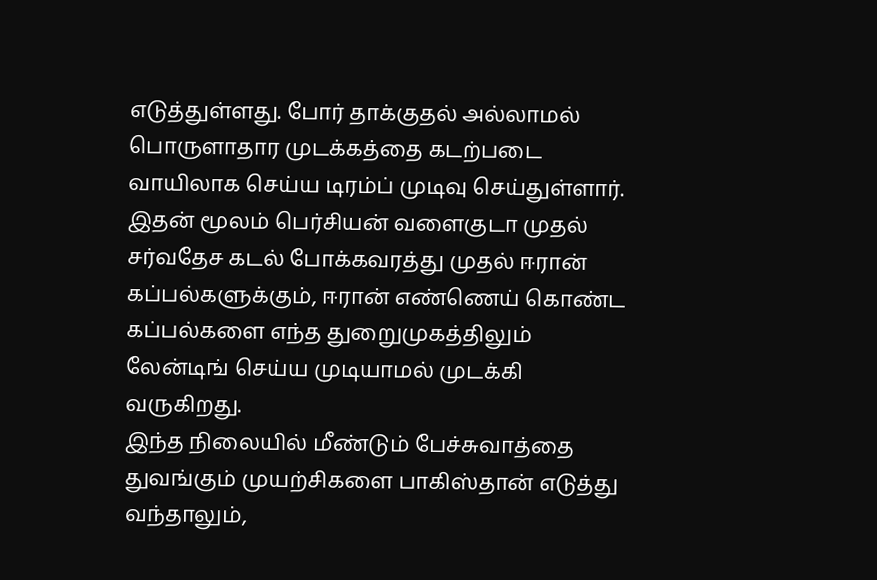எடுத்துள்ளது. போர் தாக்குதல் அல்லாமல் பொருளாதார முடக்கத்தை கடற்படை வாயிலாக செய்ய டிரம்ப் முடிவு செய்துள்ளார். இதன் மூலம் பெர்சியன் வளைகுடா முதல் சர்வதேச கடல் போக்கவரத்து முதல் ஈரான் கப்பல்களுக்கும், ஈரான் எண்ணெய் கொண்ட கப்பல்களை எந்த துறைுமுகத்திலும் லேன்டிங் செய்ய முடியாமல் முடக்கி வருகிறது.
இந்த நிலையில் மீண்டும் பேச்சுவாத்தை துவங்கும் முயற்சிகளை பாகிஸ்தான் எடுத்து வந்தாலும்,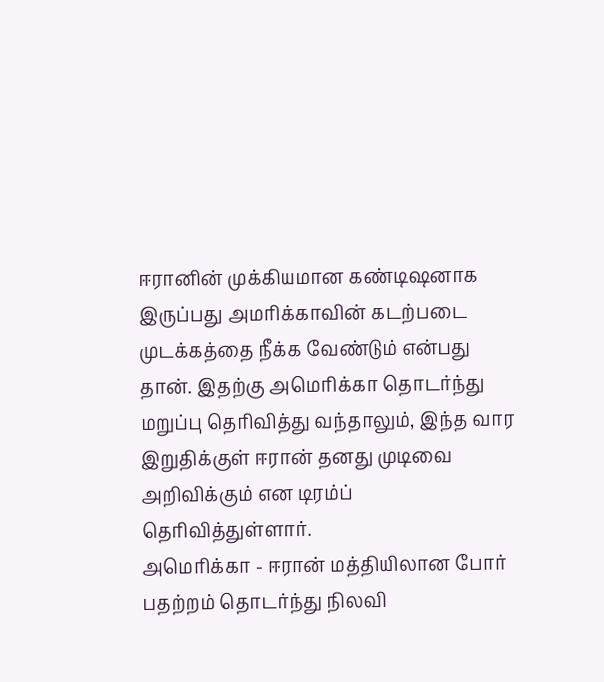ஈரானின் முக்கியமான கண்டிஷனாக இருப்பது அமரிக்காவின் கடற்படை முடக்கத்தை நீக்க வேண்டும் என்பது தான். இதற்கு அமெரிக்கா தொடர்ந்து மறுப்பு தெரிவித்து வந்தாலும், இந்த வார இறுதிக்குள் ஈரான் தனது முடிவை அறிவிக்கும் என டிரம்ப் தெரிவித்துள்ளார்.
அமெரிக்கா - ஈரான் மத்தியிலான போர் பதற்றம் தொடர்ந்து நிலவி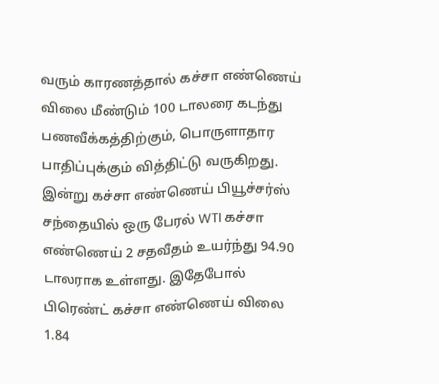வரும் காரணத்தால் கச்சா எண்ணெய் விலை மீண்டும் 100 டாலரை கடந்து பணவீக்கத்திற்கும், பொருளாதார பாதிப்புக்கும் வித்திட்டு வருகிறது. இன்று கச்சா எண்ணெய் பியூச்சர்ஸ் சந்தையில் ஒரு பேரல் WTI கச்சா எண்ணெய் 2 சதவீதம் உயர்ந்து 94.90 டாலராக உள்ளது. இதேபோல் பிரெண்ட் கச்சா எண்ணெய் விலை 1.84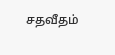சதவீதம்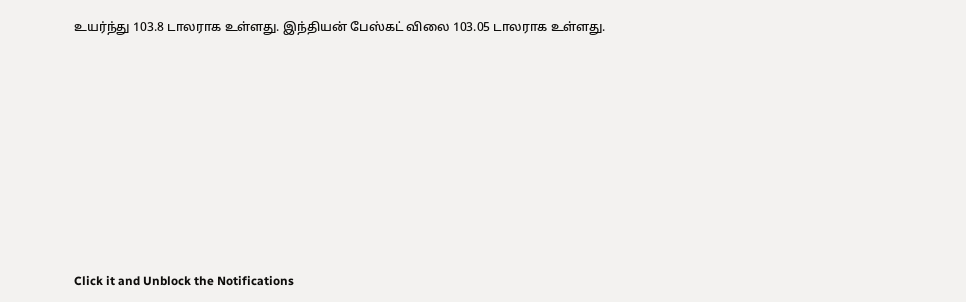உயர்ந்து 103.8 டாலராக உள்ளது. இந்தியன் பேஸ்கட் விலை 103.05 டாலராக உள்ளது.












Click it and Unblock the Notifications